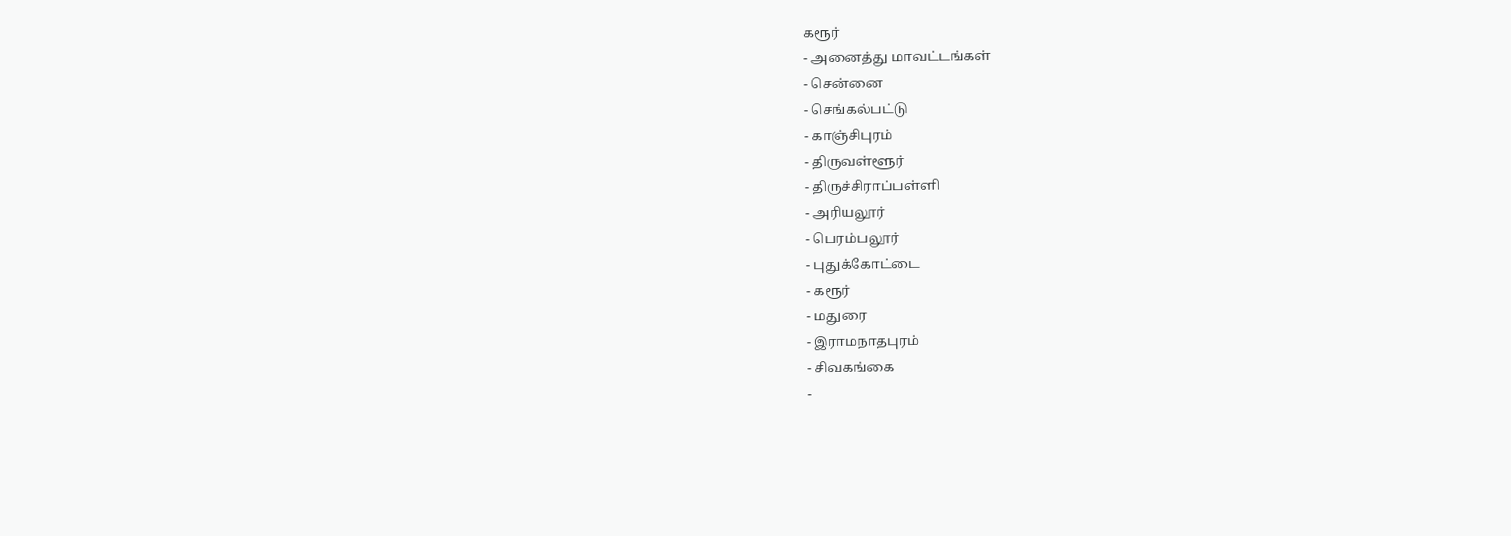கரூர்
- அனைத்து மாவட்டங்கள்
- சென்னை
- செங்கல்பட்டு
- காஞ்சிபுரம்
- திருவள்ளூர்
- திருச்சிராப்பள்ளி
- அரியலூர்
- பெரம்பலூர்
- புதுக்கோட்டை
- கரூர்
- மதுரை
- இராமநாதபுரம்
- சிவகங்கை
-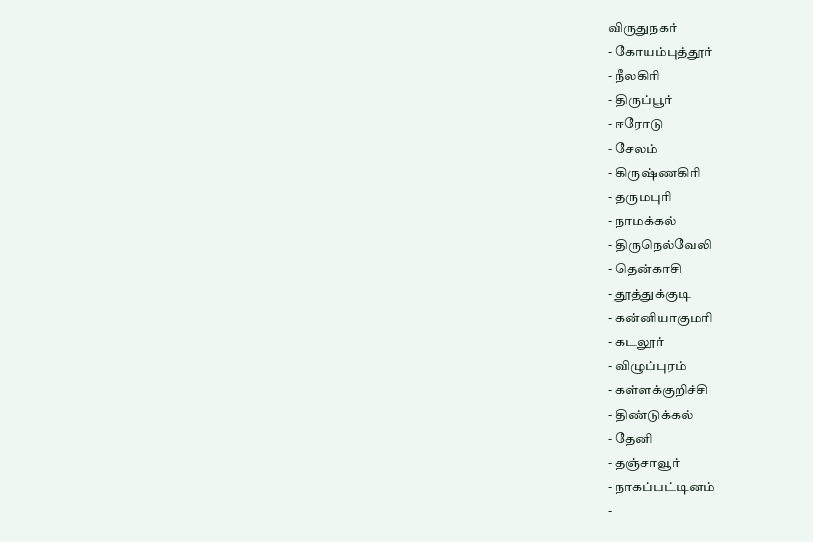விருதுநகர்
- கோயம்புத்தூர்
- நீலகிரி
- திருப்பூர்
- ஈரோடு
- சேலம்
- கிருஷ்ணகிரி
- தருமபுரி
- நாமக்கல்
- திருநெல்வேலி
- தென்காசி
- தூத்துக்குடி
- கன்னியாகுமரி
- கடலூர்
- விழுப்புரம்
- கள்ளக்குறிச்சி
- திண்டுக்கல்
- தேனி
- தஞ்சாவூர்
- நாகப்பட்டினம்
-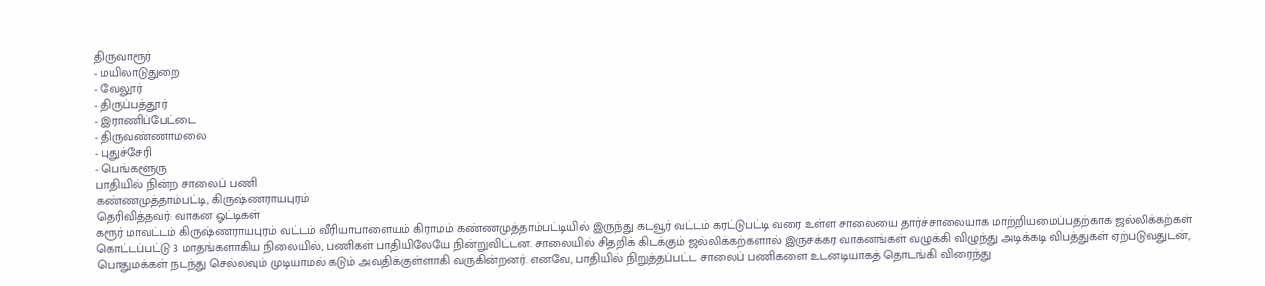திருவாரூர்
- மயிலாடுதுறை
- வேலூர்
- திருப்பத்தூர்
- இராணிப்பேட்டை
- திருவண்ணாமலை
- புதுச்சேரி
- பெங்களூரு
பாதியில் நின்ற சாலைப் பணி
கண்ணமுத்தாம்பட்டி, கிருஷ்ணராயபுரம்
தெரிவித்தவர்: வாகன ஓட்டிகள்
கரூர் மாவட்டம் கிருஷ்ணராயபுரம் வட்டம் வீரியாபாளையம் கிராமம் கண்ணமுத்தாம்பட்டியில் இருந்து கடவூர் வட்டம் கரட்டுபட்டி வரை உள்ள சாலையை தார்ச்சாலையாக மாற்றியமைப்பதற்காக ஜல்லிக்கற்கள் கொட்டப்பட்டு 3 மாதங்களாகிய நிலையில், பணிகள் பாதியிலேயே நின்றுவிட்டன. சாலையில் சிதறிக் கிடக்கும் ஜல்லிக்கற்களால் இருசக்கர வாகனங்கள் வழுக்கி விழுந்து அடிக்கடி விபத்துகள் ஏற்படுவதுடன், பொதுமக்கள் நடந்து செல்லவும் முடியாமல் கடும் அவதிக்குள்ளாகி வருகின்றனர். எனவே, பாதியில் நிறுத்தப்பட்ட சாலைப் பணிகளை உடனடியாகத் தொடங்கி விரைந்து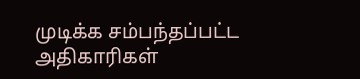முடிக்க சம்பந்தப்பட்ட அதிகாரிகள்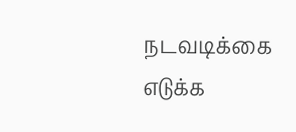நடவடிக்கை எடுக்க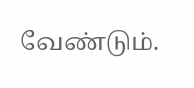வேண்டும்.